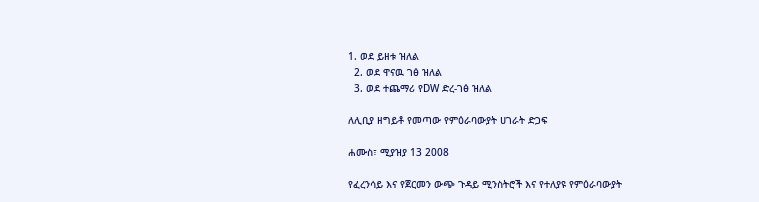1. ወደ ይዘቱ ዝለል
  2. ወደ ዋናዉ ገፅ ዝለል
  3. ወደ ተጨማሪ የDW ድረ-ገፅ ዝለል

ለሊቢያ ዘግይቶ የመጣው የምዕራባውያት ሀገራት ድጋፍ

ሐሙስ፣ ሚያዝያ 13 2008

የፈረንሳይ እና የጀርመን ውጭ ጉዳይ ሚንስትሮች እና የተለያዩ የምዕራባውያት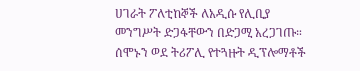ሀገራት ፖለቲከኞች ለአዲሱ የሊቢያ መንግሥት ድጋፋቸውን በድጋሚ አረጋገጡ። ሰሞኑን ወደ ትሪፖሊ የተጓዙት ዲፕሎማቶች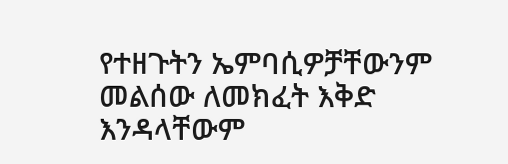የተዘጉትን ኤምባሲዎቻቸውንም መልሰው ለመክፈት እቅድ እንዳላቸውም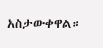አስታውቀዋል።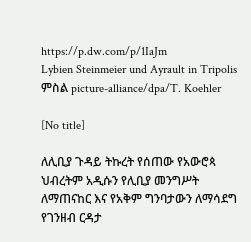https://p.dw.com/p/1IaJm
Lybien Steinmeier und Ayrault in Tripolis
ምስል picture-alliance/dpa/T. Koehler

[No title]

ለሊቢያ ጉዳይ ትኩረት የሰጠው የአውሮጳ ህብረትም አዲሱን የሊቢያ መንግሥት ለማጠናከር እና የአቅም ግንባታውን ለማሳደግ የገንዘብ ርዳታ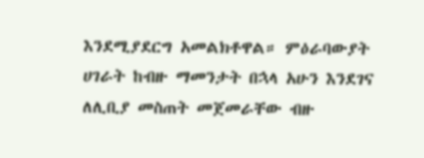እንደሚያደርግ አመልክቶዋል። ምዕራባውያት ሀገራት ከብዙ ማመንታት በኋላ አሁን እንደገና ለሊቢያ መስጠት መጀመራቸው ብዙ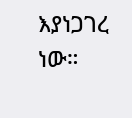እያነጋገረ ነው።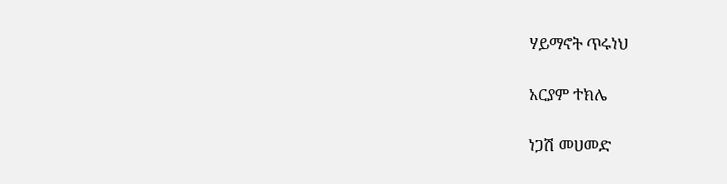ሃይማኖት ጥሩነህ

አርያም ተክሌ

ነጋሽ መሀመድ